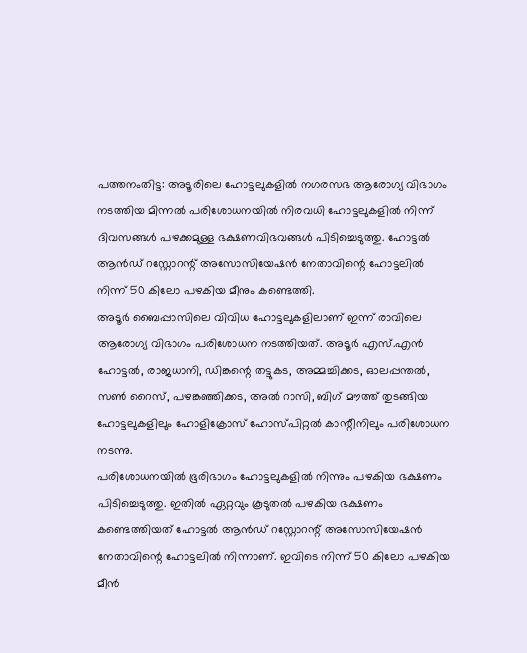പത്തനംതിട്ട: അടൂരിലെ ഹോട്ടലുകളിൽ നഗരസഭ ആരോഗ്യ വിഭാഗം നടത്തിയ മിന്നൽ പരിശോധനയിൽ നിരവധി ഹോട്ടലുകളിൽ നിന്ന് ദിവസങ്ങൾ പഴക്കമുള്ള ഭക്ഷണവിഭവങ്ങൾ പിടിച്ചെടുത്തു. ഹോട്ടൽ ആൻഡ് റസ്റ്റോറന്റ് അസോസിയേഷൻ നേതാവിന്റെ ഹോട്ടലിൽ നിന്ന് 50 കിലോ പഴകിയ മീനും കണ്ടെത്തി.
അടൂർ ബൈപ്പാസിലെ വിവിധ ഹോട്ടലുകളിലാണ് ഇന്ന് രാവിലെ ആരോഗ്യ വിഭാഗം പരിശോധന നടത്തിയത്. അടൂർ എസ്.എൻ ഹോട്ടൽ, രാജധാനി, ഡിങ്കന്റെ തട്ടുകട, അമ്മച്ചിക്കട, ഓലപ്പന്തൽ, സൺ റൈസ്, പഴങ്കഞ്ഞിക്കട, അൽ റാസി, ബിഗ് മൗത്ത് തുടങ്ങിയ ഹോട്ടലുകളിലും ഹോളിക്രോസ് ഹോസ്പിറ്റൽ കാന്റീനിലും പരിശോധന നടന്നു.
പരിശോധനയിൽ ഭൂരിഭാഗം ഹോട്ടലുകളിൽ നിന്നും പഴകിയ ഭക്ഷണം പിടിച്ചെടുത്തു. ഇതിൽ ഏറ്റവും കൂടുതൽ പഴകിയ ഭക്ഷണം കണ്ടെത്തിയത് ഹോട്ടൽ ആൻഡ് റസ്റ്റോറന്റ് അസോസിയേഷൻ നേതാവിന്റെ ഹോട്ടലിൽ നിന്നാണ്. ഇവിടെ നിന്ന് 50 കിലോ പഴകിയ മീൻ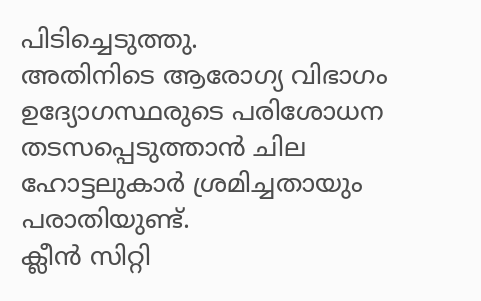പിടിച്ചെടുത്തു.
അതിനിടെ ആരോഗ്യ വിഭാഗം ഉദ്യോഗസ്ഥരുടെ പരിശോധന തടസപ്പെടുത്താൻ ചില ഹോട്ടലുകാർ ശ്രമിച്ചതായും പരാതിയുണ്ട്.
ക്ലീൻ സിറ്റി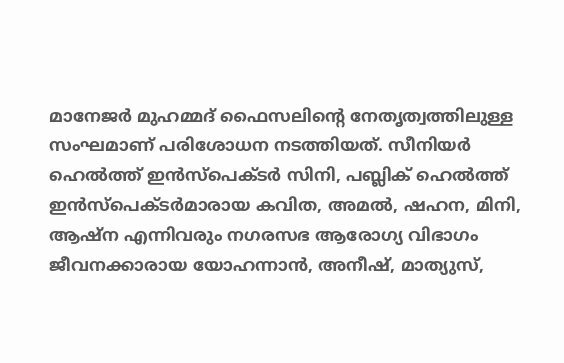മാനേജർ മുഹമ്മദ് ഫൈസലിന്റെ നേതൃത്വത്തിലുള്ള സംഘമാണ് പരിശോധന നടത്തിയത്. സീനിയർ ഹെൽത്ത് ഇൻസ്പെക്ടർ സിനി, പബ്ലിക് ഹെൽത്ത് ഇൻസ്പെക്ടർമാരായ കവിത, അമൽ, ഷഹന, മിനി, ആഷ്ന എന്നിവരും നഗരസഭ ആരോഗ്യ വിഭാഗം ജീവനക്കാരായ യോഹന്നാൻ, അനീഷ്, മാത്യുസ്,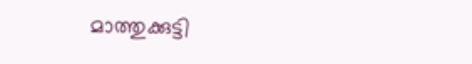മാത്തുക്കുട്ടി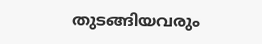തുടങ്ങിയവരും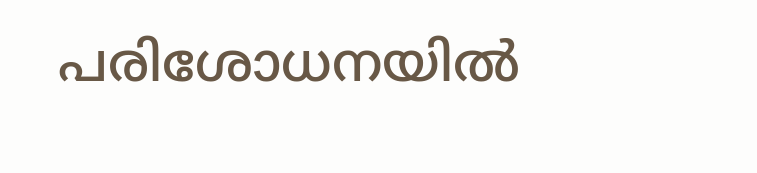പരിശോധനയിൽ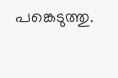പങ്കെടുത്തു.